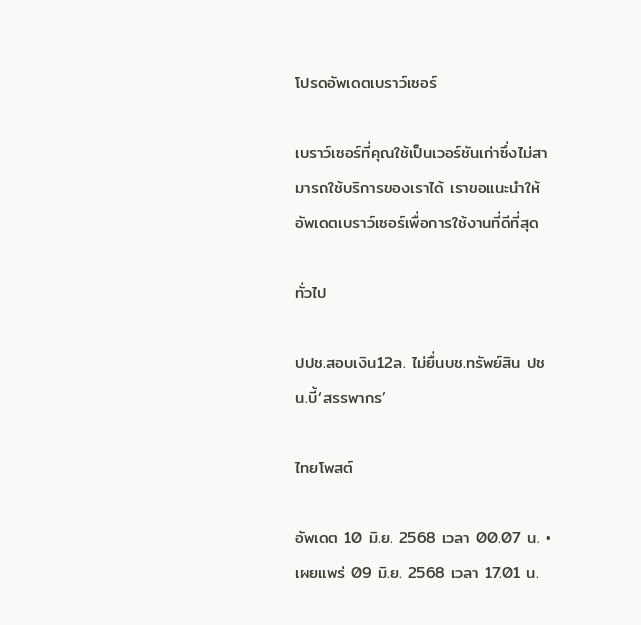โปรดอัพเดตเบราว์เซอร์

เบราว์เซอร์ที่คุณใช้เป็นเวอร์ชันเก่าซึ่งไม่สามารถใช้บริการของเราได้ เราขอแนะนำให้อัพเดตเบราว์เซอร์เพื่อการใช้งานที่ดีที่สุด

ทั่วไป

ปปช.สอบเงิน12ล. ไม่ยื่นบช.ทรัพย์สิน ปชน.บี้‘สรรพากร’

ไทยโพสต์

อัพเดต 10 มิ.ย. 2568 เวลา 00.07 น. • เผยแพร่ 09 มิ.ย. 2568 เวลา 17.01 น.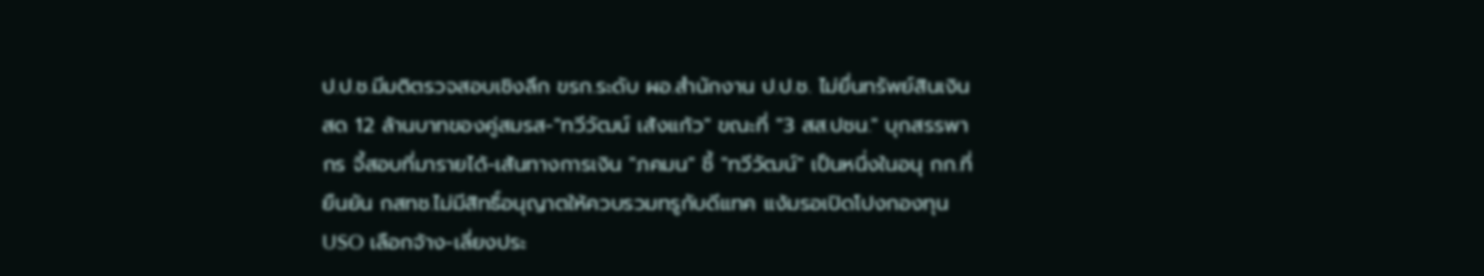ป.ป.ช.มีมติตรวจสอบเชิงลึก ขรก.ระดับ ผอ.สำนักงาน ป.ป.ช. ไม่ยื่นทรัพย์สินเงินสด 12 ล้านบาทของคู่สมรส-"ทวีวัฒน์ เส้งแก้ว" ขณะที่ "3 สส.ปชน." บุกสรรพากร จี้สอบที่มารายได้-เส้นทางการเงิน "ภคมน" ชี้ "ทวีวัฒน์" เป็นหนึ่งในอนุ กก.ที่ยืนยัน กสทช.ไม่มีสิทธิ์อนุญาตให้ควบรวมทรูกับดีแทค แง้มรอเปิดโปงกองทุน USO เลือกจ้าง-เลี่ยงประ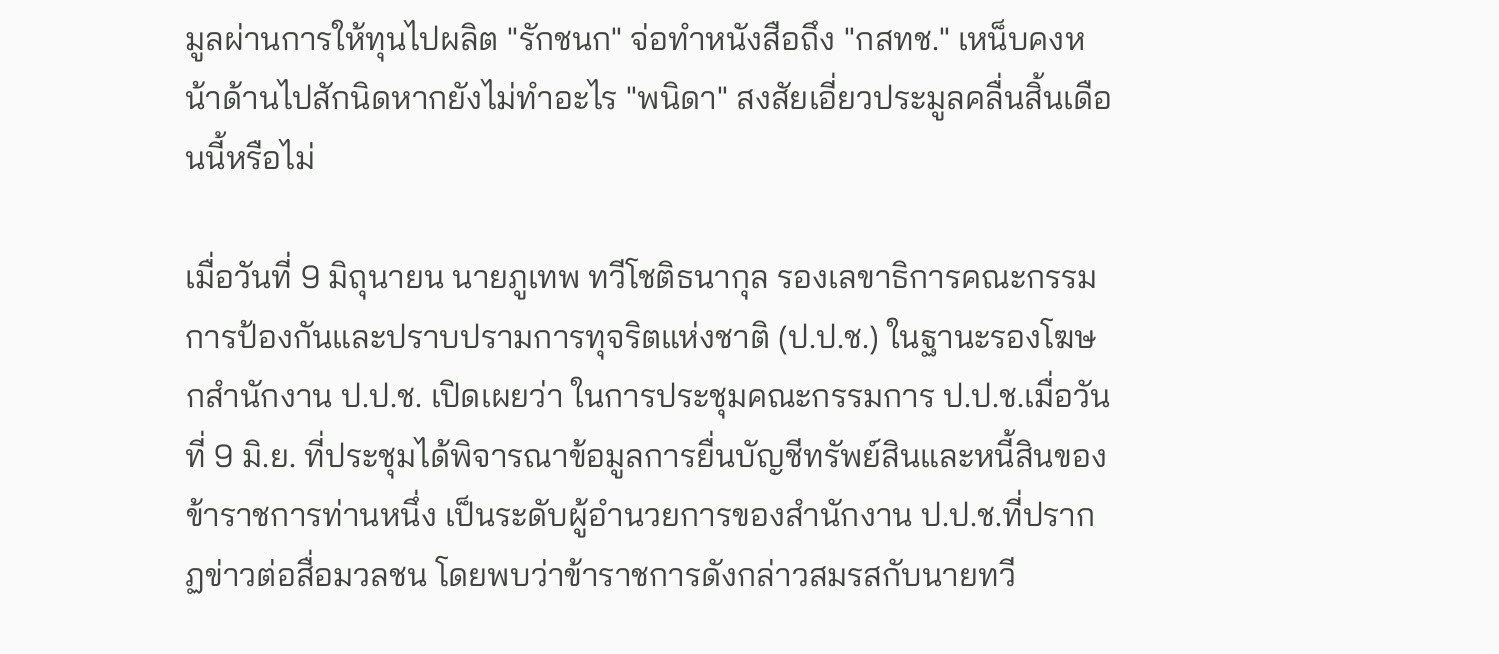มูลผ่านการให้ทุนไปผลิต "รักชนก" จ่อทำหนังสือถึง "กสทช." เหน็บคงหน้าด้านไปสักนิดหากยังไม่ทำอะไร "พนิดา" สงสัยเอี่ยวประมูลคลื่นสิ้นเดือนนี้หรือไม่

เมื่อวันที่ 9 มิถุนายน นายภูเทพ ทวีโชติธนากุล รองเลขาธิการคณะกรรมการป้องกันและปราบปรามการทุจริตแห่งชาติ (ป.ป.ช.) ในฐานะรองโฆษกสำนักงาน ป.ป.ช. เปิดเผยว่า ในการประชุมคณะกรรมการ ป.ป.ช.เมื่อวันที่ 9 มิ.ย. ที่ประชุมได้พิจารณาข้อมูลการยื่นบัญชีทรัพย์สินและหนี้สินของข้าราชการท่านหนึ่ง เป็นระดับผู้อำนวยการของสำนักงาน ป.ป.ช.ที่ปรากฏข่าวต่อสื่อมวลชน โดยพบว่าข้าราชการดังกล่าวสมรสกับนายทวี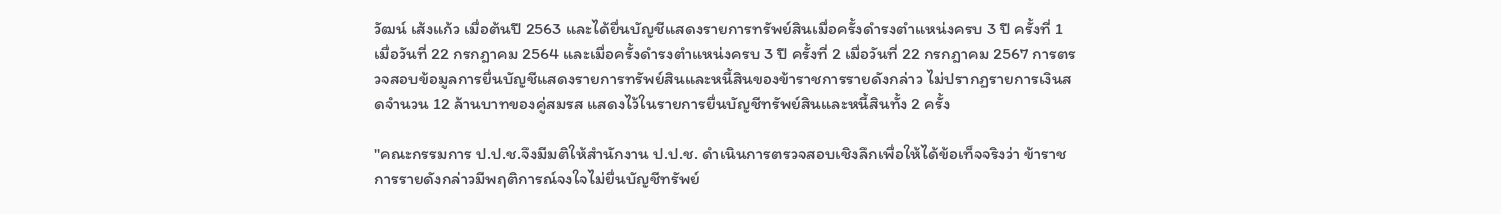วัฒน์ เส้งแก้ว เมื่อต้นปี 2563 และได้ยื่นบัญชีแสดงรายการทรัพย์สินเมื่อครั้งดำรงตำแหน่งครบ 3 ปี ครั้งที่ 1 เมื่อวันที่ 22 กรกฎาคม 2564 และเมื่อครั้งดำรงตำแหน่งครบ 3 ปี ครั้งที่ 2 เมื่อวันที่ 22 กรกฎาคม 2567 การตรวจสอบข้อมูลการยื่นบัญชีแสดงรายการทรัพย์สินและหนี้สินของข้าราชการรายดังกล่าว ไม่ปรากฏรายการเงินสดจำนวน 12 ล้านบาทของคู่สมรส แสดงไว้ในรายการยื่นบัญชีทรัพย์สินและหนี้สินทั้ง 2 ครั้ง

"คณะกรรมการ ป.ป.ช.จึงมีมติให้สำนักงาน ป.ป.ช. ดำเนินการตรวจสอบเชิงลึกเพื่อให้ได้ข้อเท็จจริงว่า ข้าราชการรายดังกล่าวมีพฤติการณ์จงใจไม่ยื่นบัญชีทรัพย์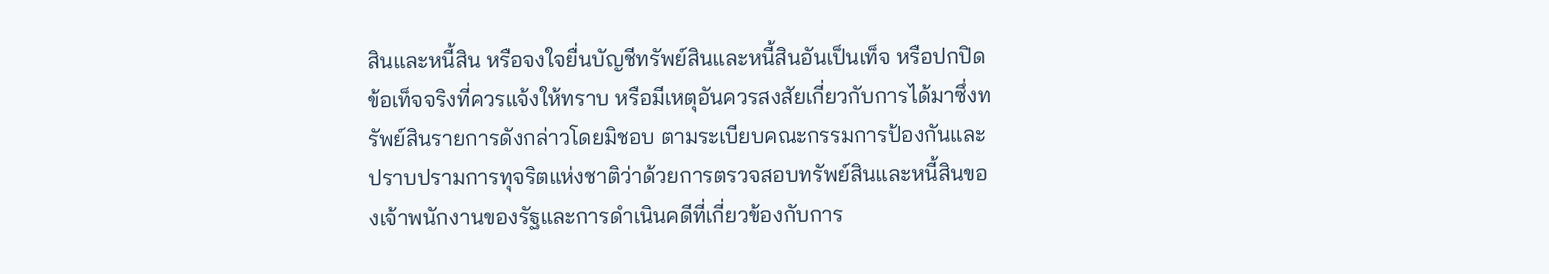สินและหนี้สิน หรือจงใจยื่นบัญชีทรัพย์สินและหนี้สินอันเป็นเท็จ หรือปกปิดข้อเท็จจริงที่ควรแจ้งให้ทราบ หรือมีเหตุอันควรสงสัยเกี่ยวกับการได้มาซึ่งทรัพย์สินรายการดังกล่าวโดยมิชอบ ตามระเบียบคณะกรรมการป้องกันและปราบปรามการทุจริตแห่งชาติว่าด้วยการตรวจสอบทรัพย์สินและหนี้สินของเจ้าพนักงานของรัฐและการดำเนินคดีที่เกี่ยวข้องกับการ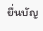ยื่นบัญ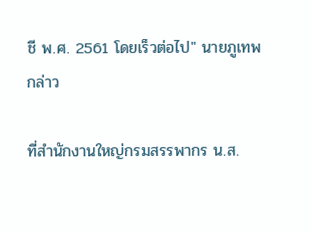ชี พ.ศ. 2561 โดยเร็วต่อไป" นายภูเทพ กล่าว

ที่สำนักงานใหญ่กรมสรรพากร น.ส.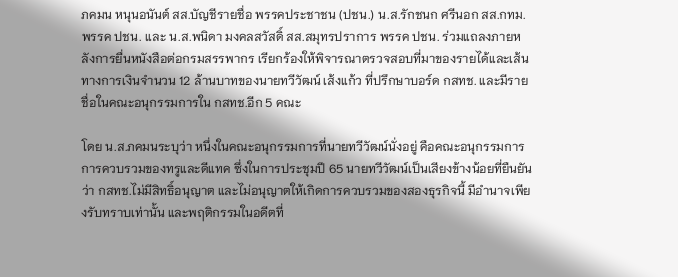ภคมน หนุนอนันต์ สส.บัญชีรายชื่อ พรรคประชาชน (ปชน.) น.ส.รักชนก ศรีนอก สส.กทม. พรรค ปชน. และ น.ส.พนิดา มงคลสวัสดิ์ สส.สมุทรปราการ พรรค ปชน. ร่วมแถลงภายหลังการยื่นหนังสือต่อกรมสรรพากร เรียกร้องให้พิจารณาตรวจสอบที่มาของรายได้และเส้นทางการเงินจำนวน 12 ล้านบาทของนายทวีวัฒน์ เส้งแก้ว ที่ปรึกษาบอร์ด กสทช. และมีรายชื่อในคณะอนุกรรมการใน กสทช.อีก 5 คณะ

โดย น.ส.ภคมนระบุว่า หนึ่งในคณะอนุกรรมการที่นายทวีวัฒน์นั่งอยู่ คือคณะอนุกรรมการการควบรวมของทรูและดีแทค ซึ่งในการประชุมปี 65 นายทวีวัฒน์เป็นเสียงข้างน้อยที่ยืนยันว่า กสทช.ไม่มีสิทธิ์อนุญาต และไม่อนุญาตให้เกิดการควบรวมของสองธุรกิจนี้ มีอำนาจเพียงรับทราบเท่านั้น และพฤติกรรมในอดีตที่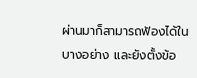ผ่านมาก็สามารถฟ้องได้ในบางอย่าง และยังตั้งข้อ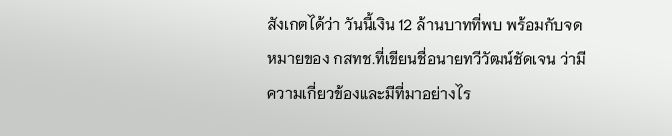สังเกตได้ว่า วันนี้เงิน 12 ล้านบาทที่พบ พร้อมกับจดหมายของ กสทช.ที่เขียนชื่อนายทวีวัฒน์ชัดเจน ว่ามีความเกี่ยวข้องและมีที่มาอย่างไร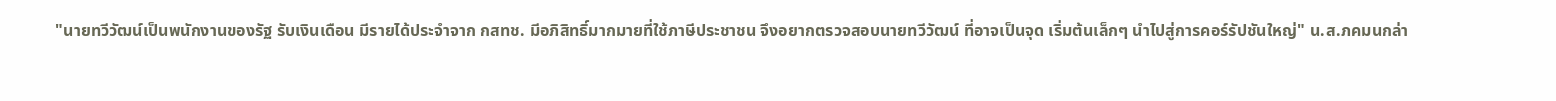"นายทวีวัฒน์เป็นพนักงานของรัฐ รับเงินเดือน มีรายได้ประจำจาก กสทช. มีอภิสิทธิ์มากมายที่ใช้ภาษีประชาชน จึงอยากตรวจสอบนายทวีวัฒน์ ที่อาจเป็นจุด เริ่มต้นเล็กๆ นำไปสู่การคอร์รัปชันใหญ่" น.ส.ภคมนกล่า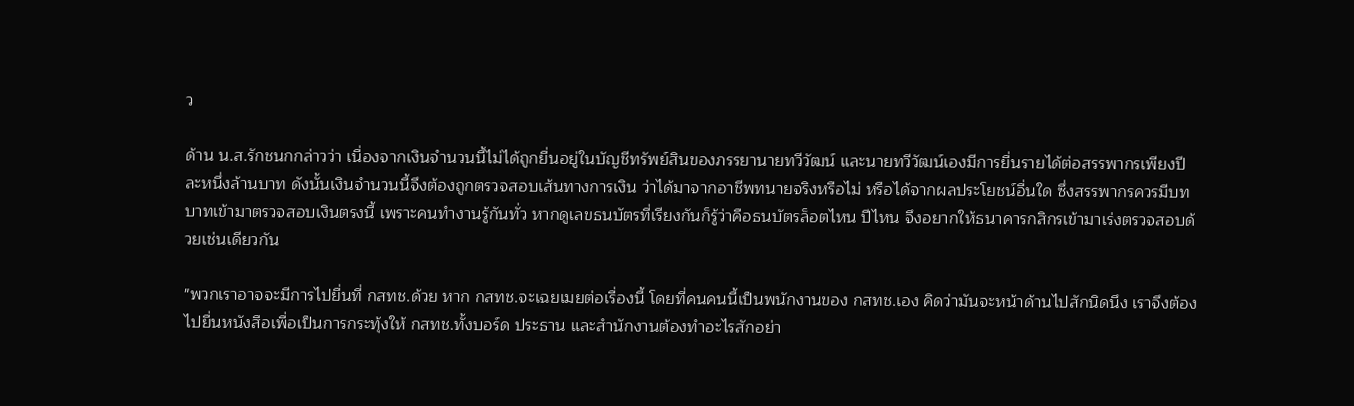ว

ด้าน น.ส.รักชนกกล่าวว่า เนื่องจากเงินจำนวนนี้ไม่ได้ถูกยื่นอยู่ในบัญชีทรัพย์สินของภรรยานายทวีวัฒน์ และนายทวีวัฒน์เองมีการยื่นรายได้ต่อสรรพากรเพียงปีละหนึ่งล้านบาท ดังนั้นเงินจำนวนนี้จึงต้องถูกตรวจสอบเส้นทางการเงิน ว่าได้มาจากอาชีพทนายจริงหรือไม่ หรือได้จากผลประโยชน์อื่นใด ซึ่งสรรพากรควรมีบทบาทเข้ามาตรวจสอบเงินตรงนี้ เพราะคนทำงานรู้กันทั่ว หากดูเลขธนบัตรที่เรียงกันก็รู้ว่าคือธนบัตรล็อตไหน ปีไหน จึงอยากให้ธนาคารกสิกรเข้ามาเร่งตรวจสอบด้วยเช่นเดียวกัน

"พวกเราอาจจะมีการไปยื่นที่ กสทช.ด้วย หาก กสทช.จะเฉยเมยต่อเรื่องนี้ โดยที่คนคนนี้เป็นพนักงานของ กสทช.เอง คิดว่ามันจะหน้าด้านไปสักนิดนึง เราจึงต้องไปยื่นหนังสือเพื่อเป็นการกระทุ้งให้ กสทช.ทั้งบอร์ด ประธาน และสำนักงานต้องทำอะไรสักอย่า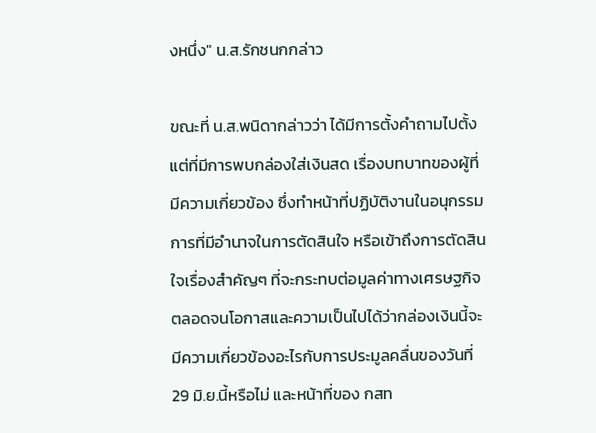งหนึ่ง" น.ส.รักชนกกล่าว

ขณะที่ น.ส.พนิดากล่าวว่า ได้มีการตั้งคำถามไปตั้งแต่ที่มีการพบกล่องใส่เงินสด เรื่องบทบาทของผู้ที่มีความเกี่ยวข้อง ซึ่งทำหน้าที่ปฏิบัติงานในอนุกรรมการที่มีอำนาจในการตัดสินใจ หรือเข้าถึงการตัดสินใจเรื่องสำคัญๆ ที่จะกระทบต่อมูลค่าทางเศรษฐกิจ ตลอดจนโอกาสและความเป็นไปได้ว่ากล่องเงินนี้จะมีความเกี่ยวข้องอะไรกับการประมูลคลื่นของวันที่ 29 มิ.ย.นี้หรือไม่ และหน้าที่ของ กสท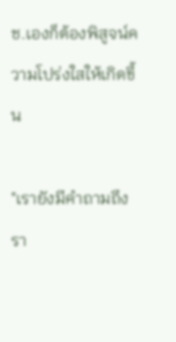ช.เองก็ต้องพิสูจน์ความโปร่งใสให้เกิดขึ้น

"เรายังมีคำถามถึงรา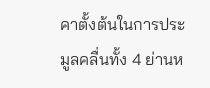คาตั้งต้นในการประมูลคลื่นทั้ง 4 ย่านห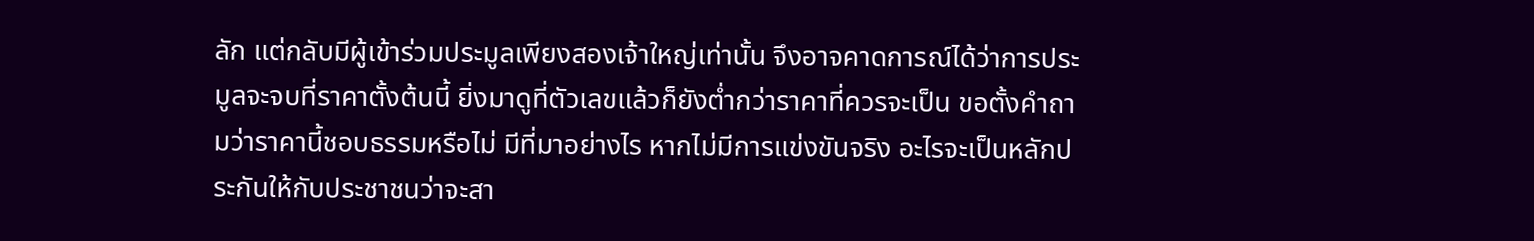ลัก แต่กลับมีผู้เข้าร่วมประมูลเพียงสองเจ้าใหญ่เท่านั้น จึงอาจคาดการณ์ได้ว่าการประมูลจะจบที่ราคาตั้งต้นนี้ ยิ่งมาดูที่ตัวเลขแล้วก็ยังต่ำกว่าราคาที่ควรจะเป็น ขอตั้งคำถามว่าราคานี้ชอบธรรมหรือไม่ มีที่มาอย่างไร หากไม่มีการแข่งขันจริง อะไรจะเป็นหลักประกันให้กับประชาชนว่าจะสา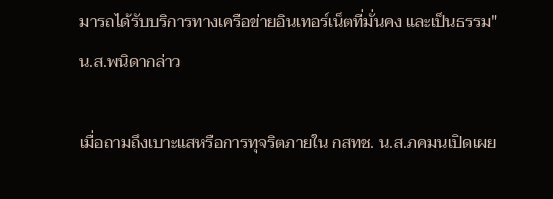มารถได้รับบริการทางเครือข่ายอินเทอร์เน็ตที่มั่นคง และเป็นธรรม" น.ส.พนิดากล่าว

เมื่อถามถึงเบาะแสหรือการทุจริตภายใน กสทช. น.ส.ภคมนเปิดเผย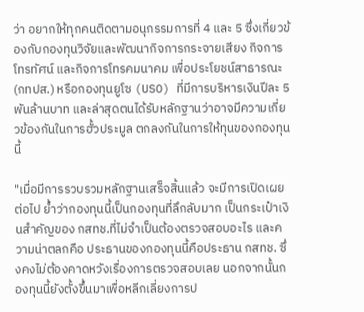ว่า อยากให้ทุกคนติดตามอนุกรรมการที่ 4 และ 5 ซึ่งเกี่ยวข้องกับกองทุนวิจัยและพัฒนากิจการกระจายเสียง กิจการโทรทัศน์ และกิจการโทรคมนาคม เพื่อประโยชน์สาธารณะ (กทปส.) หรือกองทุนยูโซ (USO) ที่มีการบริหารเงินปีละ 5 พันล้านบาท และล่าสุดตนได้รับหลักฐานว่าอาจมีความเกี่ยวข้องกันในการฮั้วประมูล ตกลงกันในการให้ทุนของกองทุนนี้

"เมื่อมีการรวบรวมหลักฐานเสร็จสิ้นแล้ว จะมีการเปิดเผยต่อไป ย้ำว่ากองทุนนี้เป็นกองทุนที่ลึกลับมาก เป็นกระเป๋าเงินสำคัญของ กสทช.ที่ไม่จำเป็นต้องตรวจสอบอะไร และความน่าตลกคือ ประธานของกองทุนนี้คือประธาน กสทช. ซึ่งคงไม่ต้องคาดหวังเรื่องการตรวจสอบเลย นอกจากนั้นกองทุนนี้ยังตั้งขึ้นมาเพื่อหลีกเลี่ยงการป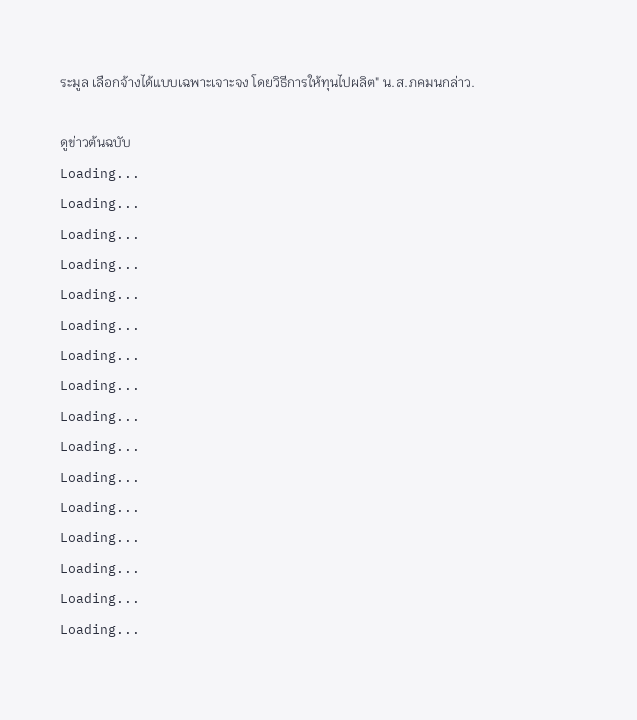ระมูล เลือกจ้างได้แบบเฉพาะเจาะจง โดยวิธีการให้ทุนไปผลิต" น.ส.ภคมนกล่าว.

ดูข่าวต้นฉบับ
Loading...
Loading...
Loading...
Loading...
Loading...
Loading...
Loading...
Loading...
Loading...
Loading...
Loading...
Loading...
Loading...
Loading...
Loading...
Loading...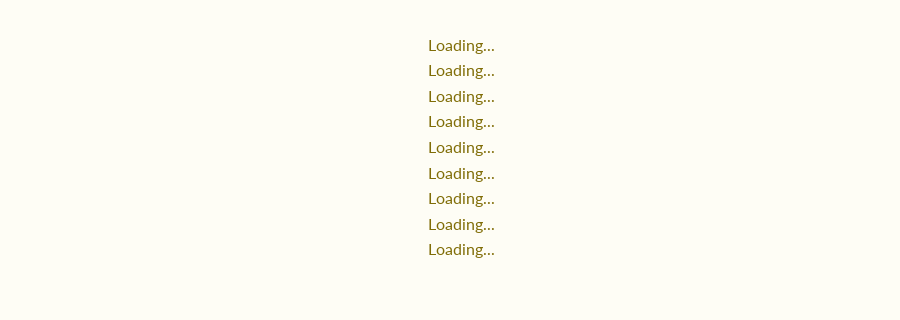Loading...
Loading...
Loading...
Loading...
Loading...
Loading...
Loading...
Loading...
Loading...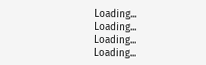Loading...
Loading...
Loading...
Loading...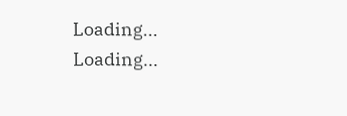Loading...
Loading...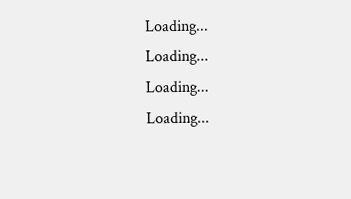Loading...
Loading...
Loading...
Loading...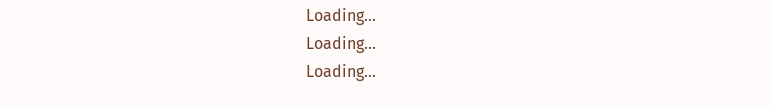Loading...
Loading...
Loading...